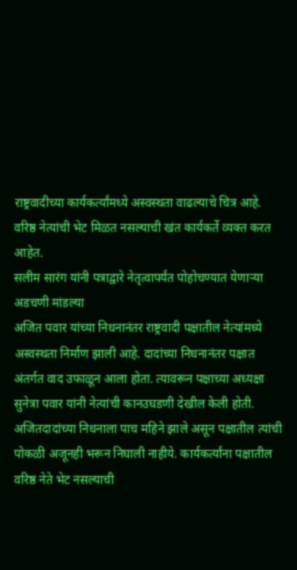राष्ट्रवादीच्या कार्यकर्त्यांमध्ये अस्वस्थता वाढल्याचे चित्र आहे.
वरिष्ठ नेत्यांची भेट मिळत नसल्याची खंत कार्यकर्ते व्यक्त करत आहेत.
सलीम सारंग यांनी पत्राद्वारे नेतृत्वापर्यंत पोहोचण्यात येणाऱ्या अडचणी मांडल्या
अजित पवार यांच्या निधनानंतर राष्ट्रवादी पक्षातील नेत्यांमध्ये अस्वस्थता निर्माण झाली आहे. दादांच्या निधनानंतर पक्षात अंतर्गत वाद उफाळून आला होता. त्यावरून पक्षाच्या अध्यक्षा सुनेत्रा पवार यांनी नेत्यांची कानउघडणी देखील केली होती.
अजितदादांच्या निधनाला पाच महिने झाले असून पक्षातील त्यांची पोकळी अजूनही भरून निघाली नाहीये. कार्यकर्त्यांना पक्षातील वरिष्ठ नेते भेट नसल्याची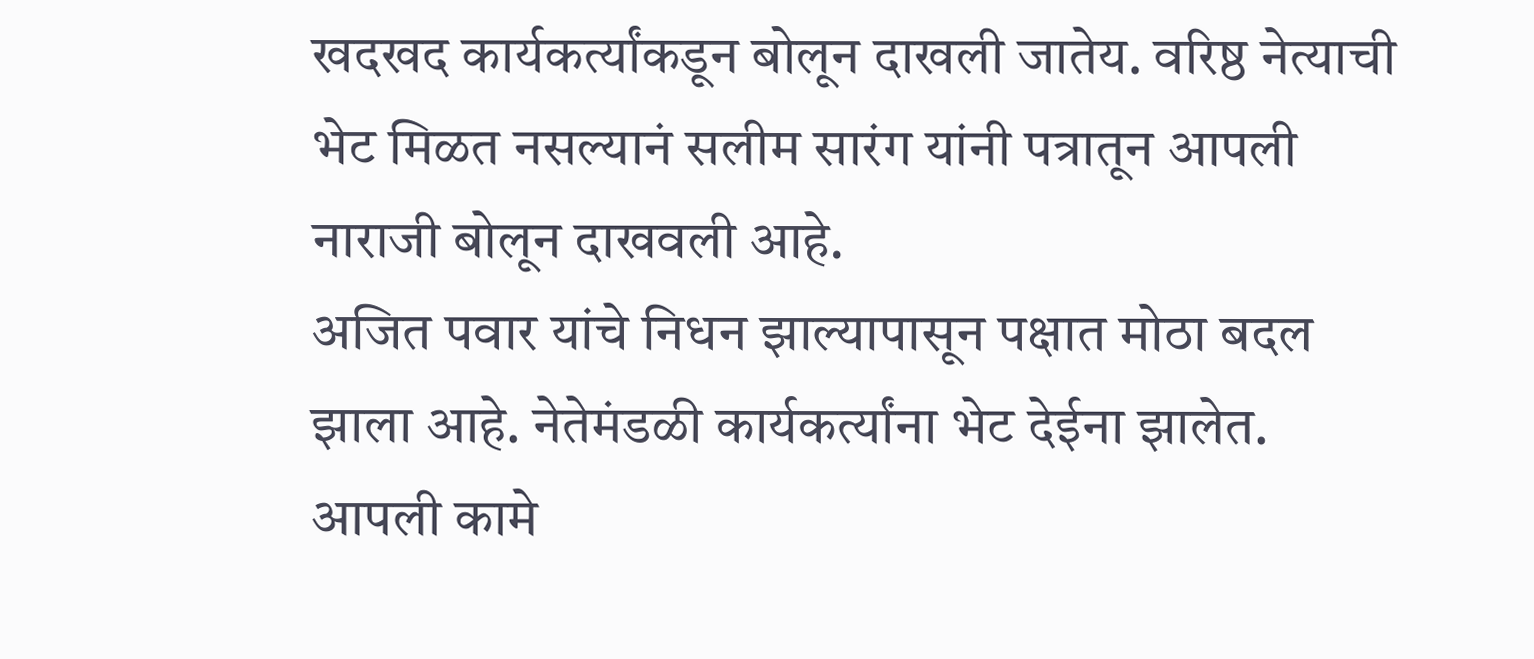खदखद कार्यकर्त्यांकडून बोलून दाखली जातेय. वरिष्ठ नेत्याची भेट मिळत नसल्यानं सलीम सारंग यांनी पत्रातून आपली नाराजी बोलून दाखवली आहे.
अजित पवार यांचे निधन झाल्यापासून पक्षात मोठा बदल झाला आहे. नेतेमंडळी कार्यकर्त्यांना भेट देईना झालेत. आपली कामे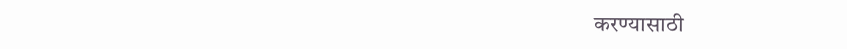करण्यासाठी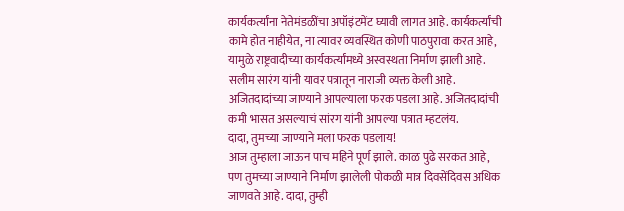कार्यकर्त्यांना नेतेमंडळींचा अपॉइंटमेंट घ्यावी लागत आहे. कार्यकर्त्यांची कामे होत नाहीयेत, ना त्यावर व्यवस्थित कोणी पाठपुरावा करत आहे, यामुळे राष्ट्रवादीच्या कार्यकर्त्यांमध्ये अस्वस्थता निर्माण झाली आहे. सलीम सारंग यांनी यावर पत्रातून नाराजी व्यक्त केली आहे. अजितदादांच्या जाण्याने आपल्याला फरक पडला आहे. अजितदादांची कमी भासत असल्याचं सांरग यांनी आपल्या पत्रात म्हटलंय.
दादा, तुमच्या जाण्याने मला फरक पडलाय!
आज तुम्हाला जाऊन पाच महिने पूर्ण झाले. काळ पुढे सरकत आहे, पण तुमच्या जाण्याने निर्माण झालेली पोकळी मात्र दिवसेंदिवस अधिक जाणवते आहे. दादा, तुम्ही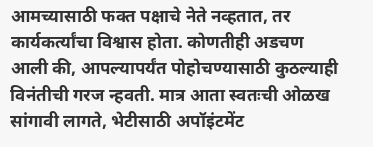आमच्यासाठी फक्त पक्षाचे नेते नव्हतात, तर कार्यकर्त्यांचा विश्वास होता. कोणतीही अडचण आली की, आपल्यापर्यंत पोहोचण्यासाठी कुठल्याही विनंतीची गरज न्हवती. मात्र आता स्वतःची ओळख सांगावी लागते, भेटीसाठी अपॉइंटमेंट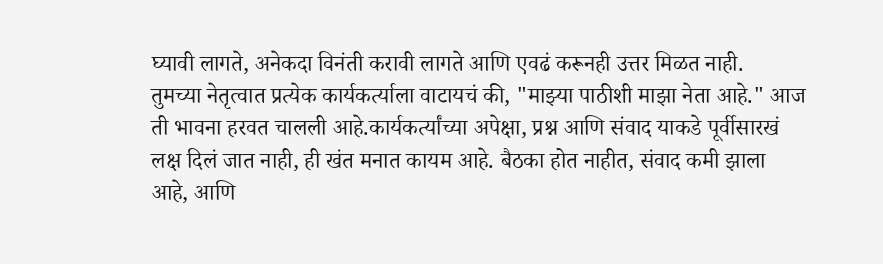घ्यावी लागते, अनेकदा विनंती करावी लागते आणि एवढं करूनही उत्तर मिळत नाही.
तुमच्या नेतृत्वात प्रत्येक कार्यकर्त्याला वाटायचं की, "माझ्या पाठीशी माझा नेता आहे." आज ती भावना हरवत चालली आहे.कार्यकर्त्यांच्या अपेक्षा, प्रश्न आणि संवाद याकडे पूर्वीसारखं लक्ष दिलं जात नाही, ही खंत मनात कायम आहे. बैठका होत नाहीत, संवाद कमी झाला आहे, आणि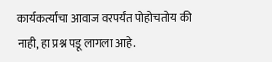कार्यकर्त्यांचा आवाज वरपर्यंत पोहोचतोय की नाही, हा प्रश्न पडू लागला आहे.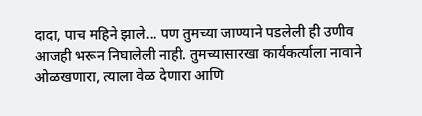दादा, पाच महिने झाले... पण तुमच्या जाण्याने पडलेली ही उणीव आजही भरून निघालेली नाही. तुमच्यासारखा कार्यकर्त्याला नावाने ओळखणारा, त्याला वेळ देणारा आणि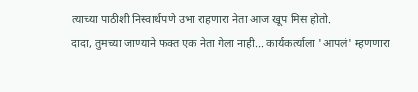त्याच्या पाठीशी निस्वार्थपणे उभा राहणारा नेता आज खूप मिस होतो.
दादा, तुमच्या जाण्याने फक्त एक नेता गेला नाही... कार्यकर्त्याला 'आपलं' म्हणणारा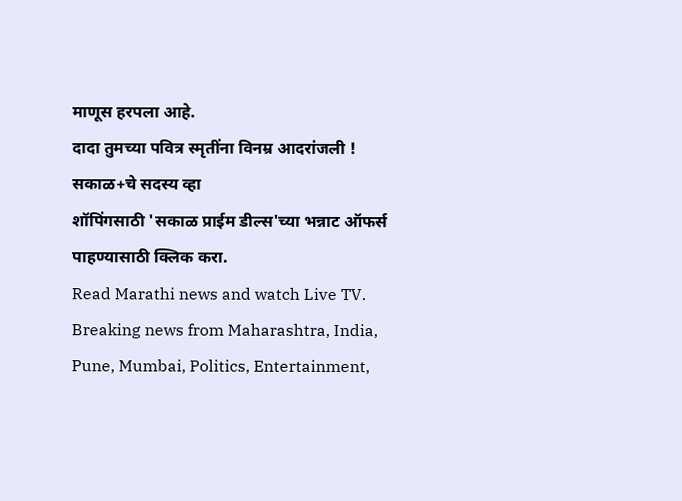माणूस हरपला आहे.
दादा तुमच्या पवित्र स्मृतींना विनम्र आदरांजली !
सकाळ+चे सदस्य व्हा
शॉपिंगसाठी 'सकाळ प्राईम डील्स'च्या भन्नाट ऑफर्स पाहण्यासाठी क्लिक करा.
Read Marathi news and watch Live TV. Breaking news from Maharashtra, India, Pune, Mumbai, Politics, Entertainment,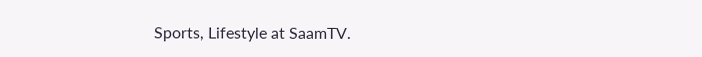Sports, Lifestyle at SaamTV.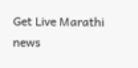Get Live Marathi news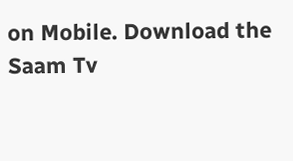on Mobile. Download the Saam Tv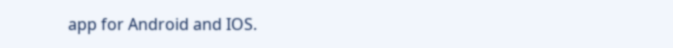app for Android and IOS.